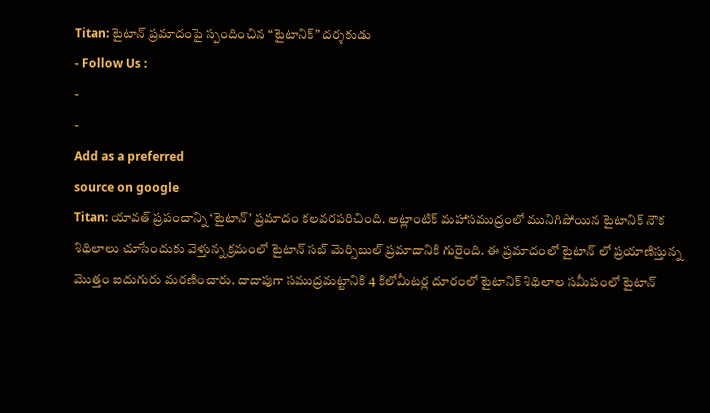Titan: టైటాన్ ప్రమాదంపై స్పందించిన “టైటానిక్” దర్శకుడు
- Follow Us :
-
-
Add as a preferred
source on google
Titan: యావత్ ప్రపంచాన్ని ‘టైటాన్’ ప్రమాదం కలవరపరిచింది. అట్లాంటిక్ మహాసముద్రంలో మునిగిపోయిన టైటానిక్ నౌక శిథిలాలు చూసేందుకు వెళ్తున్న క్రమంలో టైటాన్ సబ్ మెర్సిబుల్ ప్రమాదానికి గురైంది. ఈ ప్రమాదంలో టైటాన్ లో ప్రయాణిస్తున్న మొత్తం ఐదుగురు మరణించారు. దాదాపుగా సముద్రమట్టానికి 4 కిలోమీటర్ల దూరంలో టైటానిక్ శిథిలాల సమీపంలో టైటాన్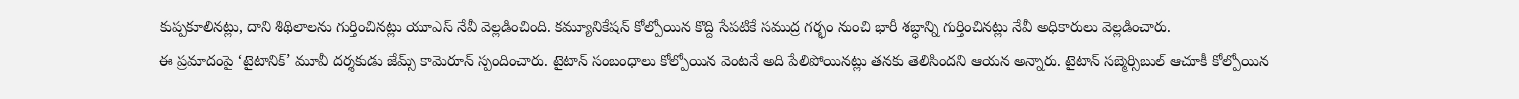కుప్పకూలినట్లు, దాని శిథిలాలను గుర్తించినట్లు యూఎస్ నేవీ వెల్లడించింది. కమ్యూనికేషన్ కోల్పోయిన కొద్ది సేపటికే సముద్ర గర్భం నుంచి భారీ శబ్ధాన్ని గుర్తించినట్లు నేవీ అధికారులు వెల్లడించారు.
ఈ ప్రమాదంపై ‘టైటానిక్’ మూవీ దర్శకుడు జేమ్స్ కామెరూన్ స్పందించారు. టైటాన్ సంబంధాలు కోల్పోయిన వెంటనే అది పేలిపోయినట్లు తనకు తెలిసిందని ఆయన అన్నారు. టైటాన్ సబ్మెర్సిబుల్ ఆచూకీ కోల్పోయిన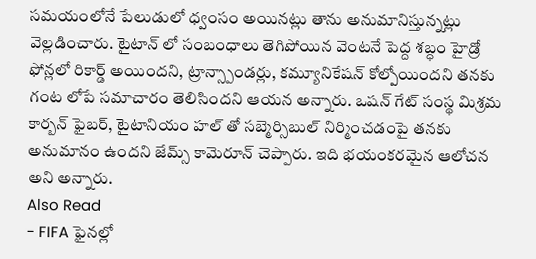సమయంలోనే పేలుడులో ధ్వంసం అయినట్లు తాను అనుమానిస్తున్నట్లు వెల్లడించారు. టైటాన్ లో సంబంధాలు తెగిపోయిన వెంటనే పెద్ద శబ్ధం హైడ్రో ఫోన్లలో రికార్డ్ అయిందని, ట్రాన్స్పాండర్లు, కమ్యూనికేషన్ కోల్పోయిందని తనకు గంట లోపే సమాచారం తెలిసిందని ఆయన అన్నారు. ఒషన్ గేట్ సంస్థ మిశ్రమ కార్బన్ ఫైబర్, టైటానియం హల్ తో సబ్మెర్సిబుల్ నిర్మించడంపై తనకు అనుమానం ఉందని జేమ్స్ కామెరూన్ చెప్పారు. ఇది భయంకరమైన ఆలోచన అని అన్నారు.
Also Read
- FIFA ఫైనల్లో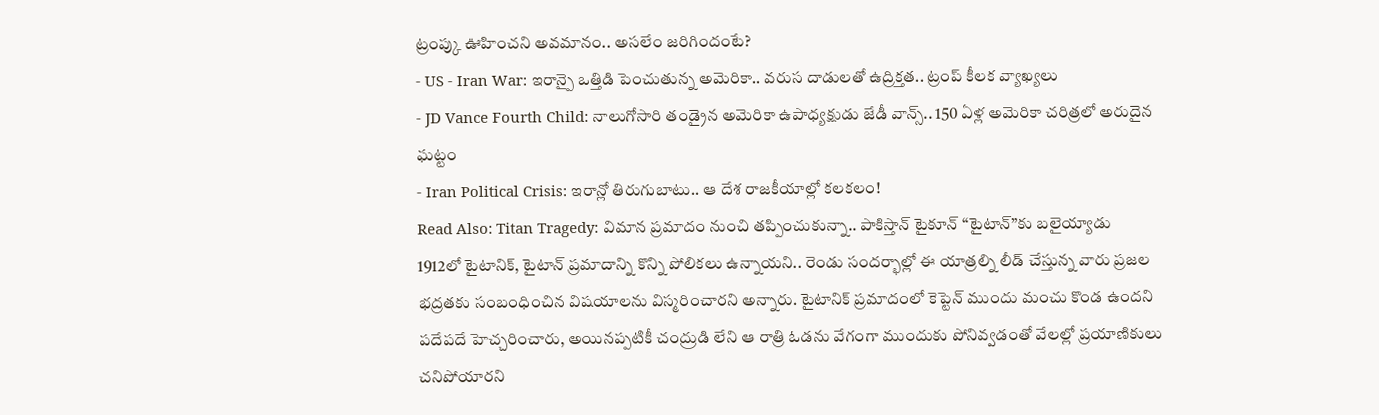ట్రంప్కు ఊహించని అవమానం.. అసలేం జరిగిందంటే?
- US - Iran War: ఇరాన్పై ఒత్తిడి పెంచుతున్న అమెరికా.. వరుస దాడులతో ఉద్రిక్తత.. ట్రంప్ కీలక వ్యాఖ్యలు
- JD Vance Fourth Child: నాలుగోసారి తండ్రైన అమెరికా ఉపాధ్యక్షుడు జేడీ వాన్స్.. 150 ఏళ్ల అమెరికా చరిత్రలో అరుదైన ఘట్టం
- Iran Political Crisis: ఇరాన్లో తిరుగుబాటు.. ఆ దేశ రాజకీయాల్లో కలకలం!
Read Also: Titan Tragedy: విమాన ప్రమాదం నుంచి తప్పించుకున్నా.. పాకిస్తాన్ టైకూన్ “టైటాన్”కు బలైయ్యాడు
1912లో టైటానిక్, టైటాన్ ప్రమాదాన్ని కొన్ని పోలికలు ఉన్నాయని.. రెండు సందర్భాల్లో ఈ యాత్రల్ని లీడ్ చేస్తున్న వారు ప్రజల భద్రతకు సంబంధించిన విషయాలను విస్మరించారని అన్నారు. టైటానిక్ ప్రమాదంలో కెప్టెన్ ముందు మంచు కొండ ఉందని పదేపదే హెచ్చరించారు, అయినప్పటికీ చంద్రుడి లేని ఆ రాత్రి ఓడను వేగంగా ముందుకు పోనివ్వడంతో వేలల్లో ప్రయాణికులు చనిపోయారని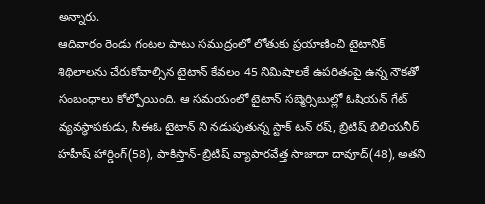అన్నారు.
ఆదివారం రెండు గంటల పాటు సముద్రంలో లోతుకు ప్రయాణించి టైటానిక్ శిథిలాలను చేరుకోవాల్సిన టైటాన్ కేవలం 45 నిమిషాలకే ఉపరితంపై ఉన్న నౌకతో సంబంధాలు కోల్పోయింది. ఆ సమయంలో టైటాన్ సబ్మెర్సిబుల్లో ఓషియన్ గేట్ వ్యవస్థాపకుడు, సీఈఓ టైటాన్ ని నడుపుతున్న స్టాక్ టన్ రష్, బ్రిటిష్ బిలియనీర్ హహీష్ హార్డింగ్(58), పాకిస్తాన్-బ్రిటిష్ వ్యాపారవేత్త సాజాదా దావూద్(48), అతని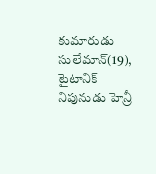కుమారుడు సులేమాన్(19), టైటానిక్ నిపునుడు హెన్రీ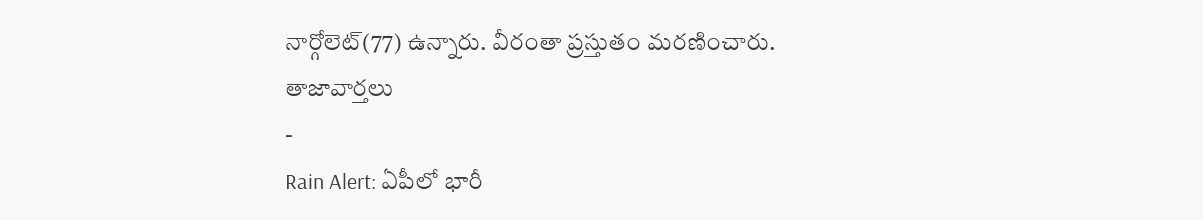నార్గోలెట్(77) ఉన్నారు. వీరంతా ప్రస్తుతం మరణించారు.
తాజావార్తలు
-
Rain Alert: ఏపీలో భారీ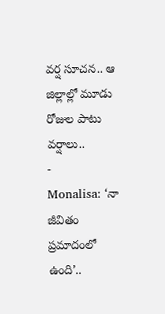వర్ష సూచన.. ఆ జిల్లాల్లో మూడు రోజుల పాటు వర్షాలు..
-
Monalisa: ‘నా జీవితం ప్రమాదంలో ఉంది’..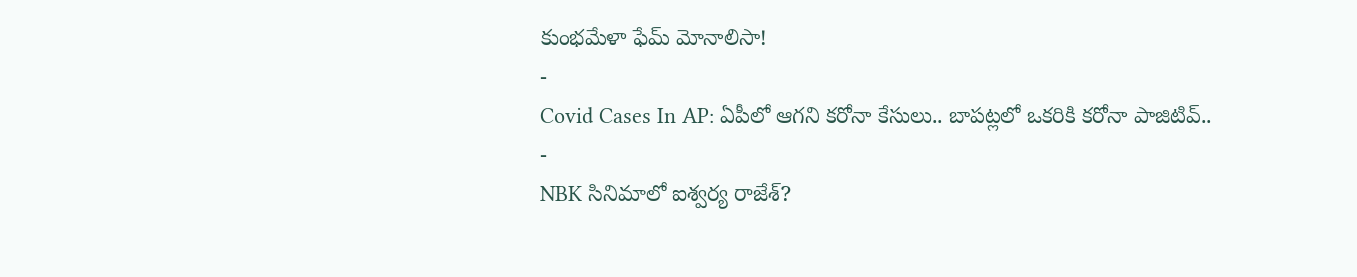కుంభమేళా ఫేమ్ మోనాలిసా!
-
Covid Cases In AP: ఏపీలో ఆగని కరోనా కేసులు.. బాపట్లలో ఒకరికి కరోనా పాజిటివ్..
-
NBK సినిమాలో ఐశ్వర్య రాజేశ్?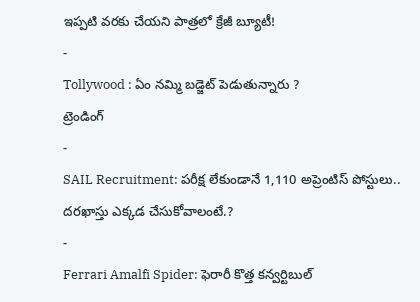ఇప్పటి వరకు చేయని పాత్రలో క్రేజీ బ్యూటీ!
-
Tollywood : ఏం నమ్మి బడ్జెట్ పెడుతున్నారు ?
ట్రెండింగ్
-
SAIL Recruitment: పరీక్ష లేకుండానే 1,110 అప్రెంటిస్ పోస్టులు.. దరఖాస్తు ఎక్కడ చేసుకోవాలంటే.?
-
Ferrari Amalfi Spider: ఫెరారీ కొత్త కన్వర్టిబుల్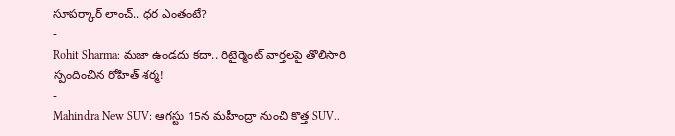సూపర్కార్ లాంచ్.. ధర ఎంతంటే?
-
Rohit Sharma: మజా ఉండదు కదా.. రిటైర్మెంట్ వార్తలపై తొలిసారి స్పందించిన రోహిత్ శర్మ!
-
Mahindra New SUV: ఆగస్టు 15న మహీంద్రా నుంచి కొత్త SUV..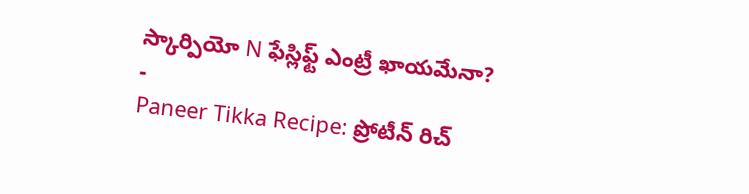స్కార్పియో N ఫేస్లిఫ్ట్ ఎంట్రీ ఖాయమేనా?
-
Paneer Tikka Recipe: ప్రోటీన్ రిచ్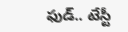ఫుడ్.. టేస్టీ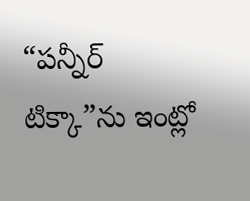“పన్నీర్ టిక్కా”ను ఇంట్లో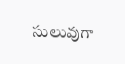సులువుగా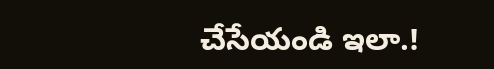చేసేయండి ఇలా.!